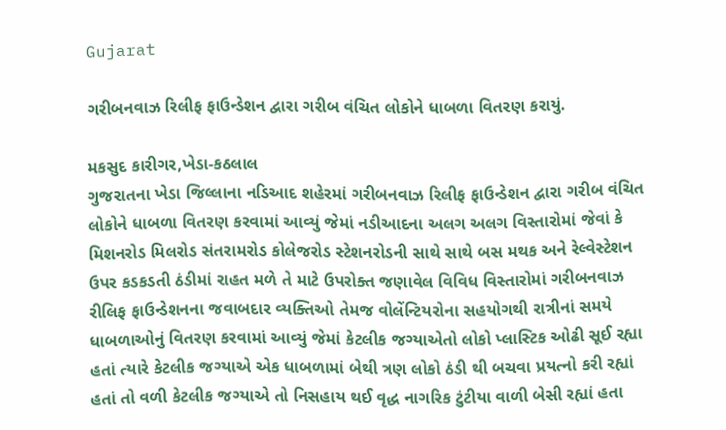Gujarat

ગરીબનવાઝ રિલીફ ફાઉન્ડેશન દ્વારા ગરીબ વંચિત લોકોને ધાબળા વિતરણ કરાયું.

મકસુદ કારીગર,ખેડા-કઠલાલ
ગુજરાતના ખેડા જિલ્લાના નડિઆદ શહેરમાં ગરીબનવાઝ રિલીફ ફાઉન્ડેશન દ્વારા ગરીબ વંચિત લોકોને ધાબળા વિતરણ કરવામાં આવ્યું જેમાં નડીઆદના અલગ અલગ વિસ્તારોમાં જેવાં કે મિશનરોડ મિલરોડ સંતરામરોડ કોલેજરોડ સ્ટેશનરોડની સાથે સાથે બસ મથક અને રેલ્વેસ્ટેશન ઉપર કડકડતી ઠંડીમાં રાહત મળે તે માટે ઉપરોક્ત જણાવેલ વિવિધ વિસ્તારોમાં ગરીબનવાઝ રીલિફ ફાઉન્ડેશનના જવાબદાર વ્યક્તિઓ તેમજ વોલેંન્ટિયરોના સહયોગથી રાત્રીનાં સમયે ધાબળાઓનું વિતરણ કરવામાં આવ્યું જેમાં કેટલીક જગ્યાએતો લોકો પ્લાસ્ટિક ઓઢી સૂઈ રહ્યા હતાં ત્યારે કેટલીક જગ્યાએ એક ધાબળામાં બેથી ત્રણ લોકો ઠંડી થી બચવા પ્રયત્નો કરી રહ્યાં હતાં તો વળી કેટલીક જગ્યાએ તો નિસહાય થઈ વૃદ્ધ નાગરિક ટુંટીયા વાળી બેસી રહ્યાં હતા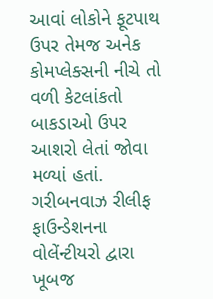આવાં લોકોને ફૂટપાથ ઉપર તેમજ અનેક કોમપ્લેક્સની નીચે તો વળી કેટલાંકતો
બાકડાઓ ઉપર આશરો લેતાં જોવા મળ્યાં હતાં.
ગરીબનવાઝ રીલીફ ફાઉન્ડેશનના વોલેંન્ટીયરો દ્વારા ખૂબજ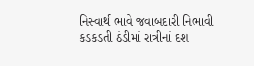નિસ્વાર્થ ભાવે જવાબદારી નિભાવી કડકડતી ઠંડીમાં રાત્રીનાં દશ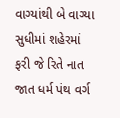વાગ્યાંથી બે વાગ્યા સુધીમાં શહેરમાં ફરી જે રિતે નાત જાત ધર્મ પંથ વર્ગ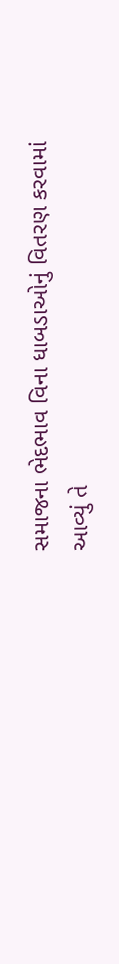સમાજના ભેદભાવ વિના ધાબડાઓનું વિતરણ કરવામાં આવ્યું તે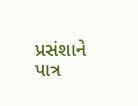પ્રસંશાને પાત્ર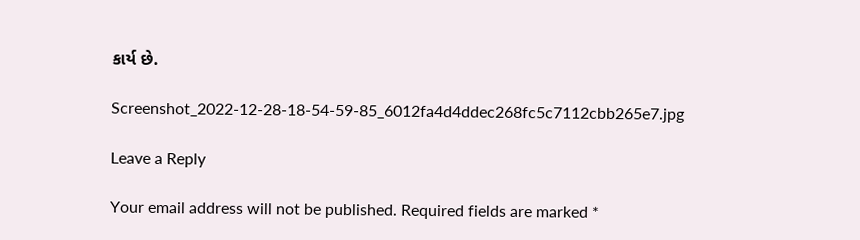કાર્ય છે.

Screenshot_2022-12-28-18-54-59-85_6012fa4d4ddec268fc5c7112cbb265e7.jpg

Leave a Reply

Your email address will not be published. Required fields are marked *